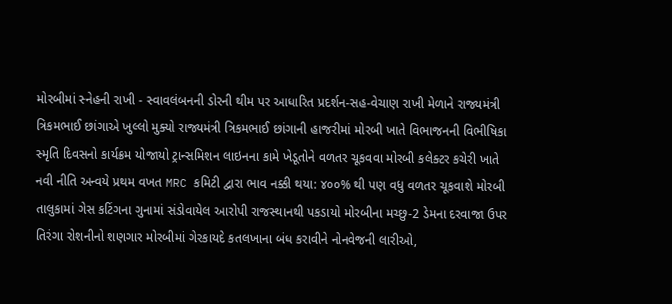મોરબીમાં સ્નેહની રાખી - સ્વાવલંબનની ડોરની થીમ પર આધારિત પ્રદર્શન-સહ-વેચાણ રાખી મેળાને રાજ્યમંત્રી ત્રિકમભાઈ છાંગાએ ખુલ્લો મુક્યો રાજ્યમંત્રી ત્રિકમભાઈ છાંગાની હાજરીમાં મોરબી ખાતે વિભાજનની વિભીષિકા સ્મૃતિ દિવસનો કાર્યક્રમ યોજાયો ટ્રાન્સમિશન લાઇનના કામે ખેડૂતોને વળતર ચૂકવવા મોરબી કલેક્ટર કચેરી ખાતે નવી નીતિ અન્વયે પ્રથમ વખત MRC કમિટી દ્વારા ભાવ નક્કી થયા: ૪૦૦% થી પણ વધુ વળતર ચૂકવાશે મોરબી તાલુકામાં ગેસ કટિંગના ગુનામાં સંડોવાયેલ આરોપી રાજસ્થાનથી પકડાયો મોરબીના મચ્છુ-2 ડેમના દરવાજા ઉપર તિરંગા રોશનીનો શણગાર મોરબીમાં ગેરકાયદે કતલખાના બંધ કરાવીને નોનવેજની લારીઓ,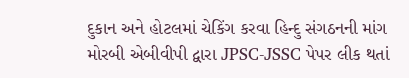દુકાન અને હોટલમાં ચેકિંગ કરવા હિન્દુ સંગઠનની માંગ મોરબી એબીવીપી દ્વારા JPSC-JSSC પેપર લીક થતાં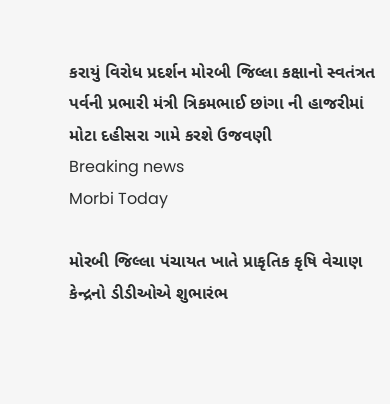કરાયું વિરોધ પ્રદર્શન મોરબી જિલ્લા કક્ષાનો સ્વતંત્રત પર્વની પ્રભારી મંત્રી ત્રિકમભાઈ છાંગા ની હાજરીમાં મોટા દહીસરા ગામે કરશે ઉજવણી
Breaking news
Morbi Today

મોરબી જિલ્લા પંચાયત ખાતે પ્રાકૃતિક કૃષિ વેચાણ કેન્દ્રનો ડીડીઓએ શુભારંભ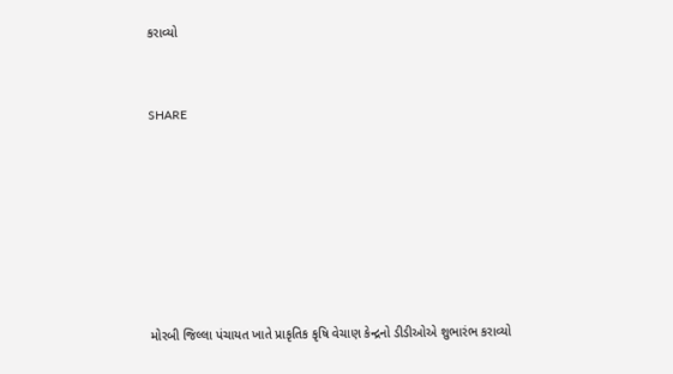કરાવ્યો


SHARE







મોરબી જિલ્લા પંચાયત ખાતે પ્રાકૃતિક કૃષિ વેચાણ કેન્દ્રનો ડીડીઓએ શુભારંભ કરાવ્યો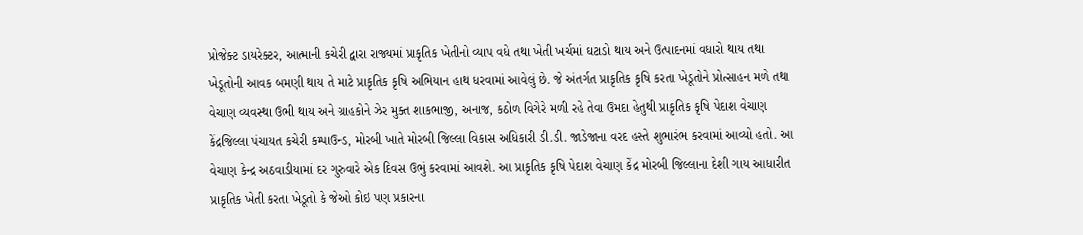પ્રોજેક્ટ ડાયરેક્ટર, આત્માની કચેરી દ્વારા રાજ્યમાં પ્રાકૃતિક ખેતીનો વ્યાપ વધે તથા ખેતી ખર્ચમાં ઘટાડો થાય અને ઉત્પાદનમાં વધારો થાય તથા ખેડૂતોની આવક બમણી થાય તે માટે પ્રાકૃતિક કૃષિ અભિયાન હાથ ધરવામાં આવેલું છે. જે અંતર્ગત પ્રાકૃતિક કૃષિ કરતા ખેડૂતોને પ્રોત્સાહન મળે તથા વેચાણ વ્યવસ્થા ઉભી થાય અને ગ્રાહકોને ઝેર મુક્ત શાકભાજી, અનાજ, કઠોળ વિગેરે મળી રહે તેવા ઉમદા હેતુથી પ્રાકૃતિક કૃષિ પેદાશ વેચાણ કેંદ્રજિલ્લા પંચાયત કચેરી કમ્પાઉન્ડ, મોરબી ખાતે મોરબી જિલ્લા વિકાસ અધિકારી ડી.ડી. જાડેજાના વરદ હસ્તે શુભારંભ કરવામાં આવ્યો હતો. આ વેચાણ કેન્દ્ર અઠવાડીયામાં દર ગુરુવારે એક દિવસ ઉભું કરવામાં આવશે. આ પ્રાકૃતિક કૃષિ પેદાશ વેચાણ કેંદ્ર મોરબી જિલ્લાના દેશી ગાય આધારીત પ્રાકૃતિક ખેતી કરતા ખેડૂતો કે જેઓ કોઇ પણ પ્રકારના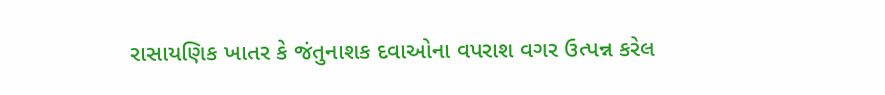રાસાયણિક ખાતર કે જંતુનાશક દવાઓના વપરાશ વગર ઉત્પન્ન કરેલ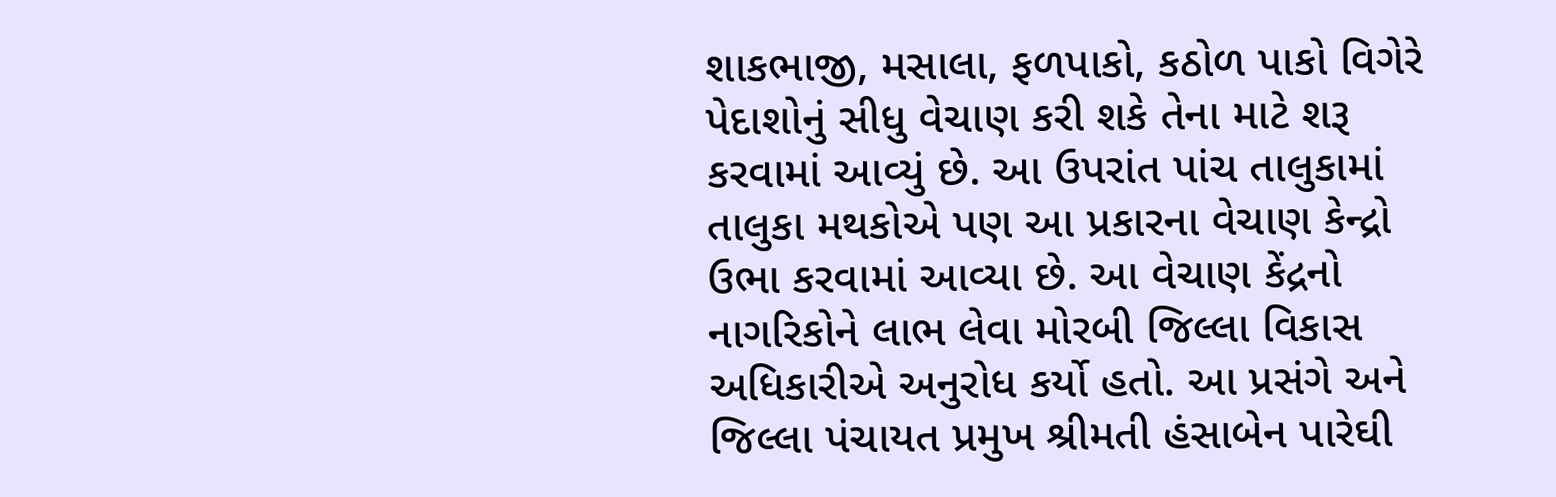શાકભાજી, મસાલા, ફળપાકો, કઠોળ પાકો વિગેરે પેદાશોનું સીધુ વેચાણ કરી શકે તેના માટે શરૂ કરવામાં આવ્યું છે. આ ઉપરાંત પાંચ તાલુકામાં તાલુકા મથકોએ પણ આ પ્રકારના વેચાણ કેન્દ્રો ઉભા કરવામાં આવ્યા છે. આ વેચાણ કેંદ્રનો નાગરિકોને લાભ લેવા મોરબી જિલ્લા વિકાસ અધિકારીએ અનુરોધ કર્યો હતો. આ પ્રસંગે અને જિલ્લા પંચાયત પ્રમુખ શ્રીમતી હંસાબેન પારેઘી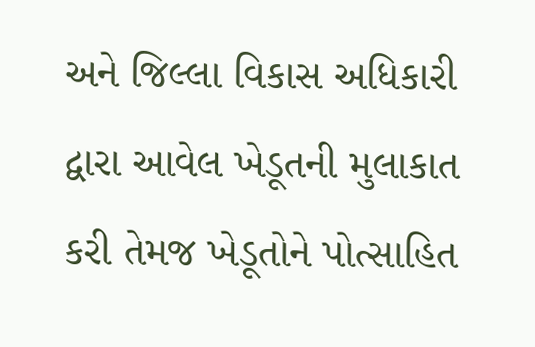અને જિલ્લા વિકાસ અધિકારી દ્વારા આવેલ ખેડૂતની મુલાકાત કરી તેમજ ખેડૂતોને પોત્સાહિત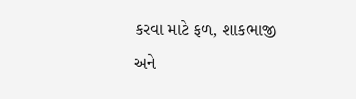કરવા માટે ફળ, શાકભાજી અને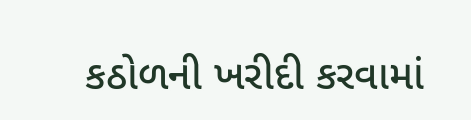કઠોળની ખરીદી કરવામાં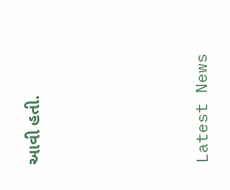આવી હતી.






Latest News